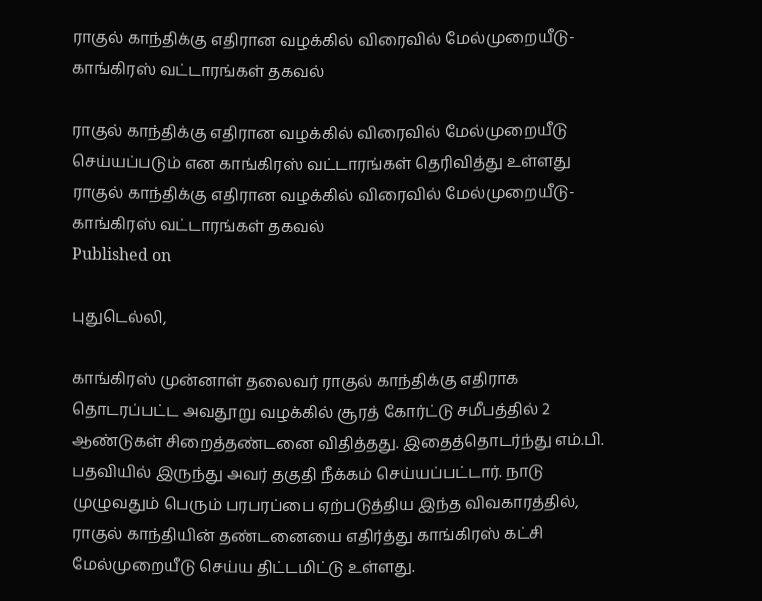ராகுல் காந்திக்கு எதிரான வழக்கில் விரைவில் மேல்முறையீடு-காங்கிரஸ் வட்டாரங்கள் தகவல்

ராகுல் காந்திக்கு எதிரான வழக்கில் விரைவில் மேல்முறையீடு செய்யப்படும் என காங்கிரஸ் வட்டாரங்கள் தெரிவித்து உள்ளது
ராகுல் காந்திக்கு எதிரான வழக்கில் விரைவில் மேல்முறையீடு-காங்கிரஸ் வட்டாரங்கள் தகவல்
Published on

புதுடெல்லி,

காங்கிரஸ் முன்னாள் தலைவர் ராகுல் காந்திக்கு எதிராக தொடரப்பட்ட அவதூறு வழக்கில் சூரத் கோர்ட்டு சமீபத்தில் 2 ஆண்டுகள் சிறைத்தண்டனை விதித்தது. இதைத்தொடர்ந்து எம்.பி. பதவியில் இருந்து அவர் தகுதி நீக்கம் செய்யப்பட்டார். நாடு முழுவதும் பெரும் பரபரப்பை ஏற்படுத்திய இந்த விவகாரத்தில், ராகுல் காந்தியின் தண்டனையை எதிர்த்து காங்கிரஸ் கட்சி மேல்முறையீடு செய்ய திட்டமிட்டு உள்ளது.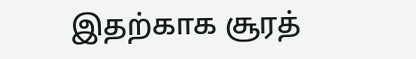இதற்காக சூரத்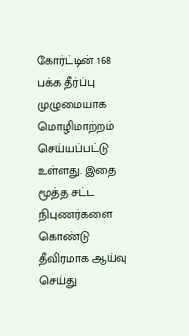கோர்ட்டின் 168 பக்க தீர்ப்பு முழுமையாக மொழிமாற்றம் செய்யப்பட்டு உள்ளது. இதை மூத்த சட்ட நிபுணர்களை கொண்டு தீவிரமாக ஆய்வு செய்து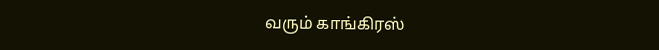வரும் காங்கிரஸ்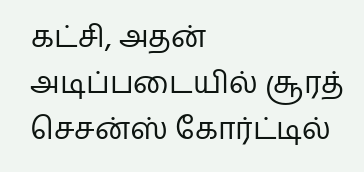கட்சி, அதன் அடிப்படையில் சூரத் செசன்ஸ் கோர்ட்டில்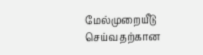மேல்முறையீடு செய்வதற்கான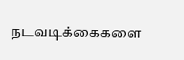நடவடிக்கைகளை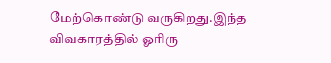மேற்கொண்டு வருகிறது.இந்த விவகாரத்தில் ஓரிரு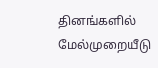தினங்களில் மேல்முறையீடு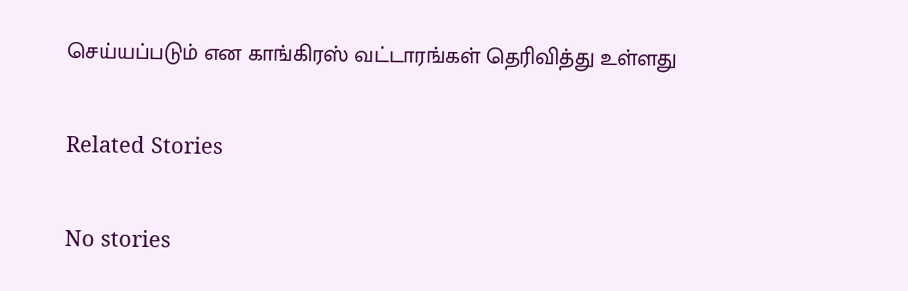செய்யப்படும் என காங்கிரஸ் வட்டாரங்கள் தெரிவித்து உள்ளது

Related Stories

No stories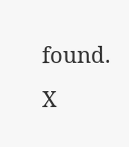found.
X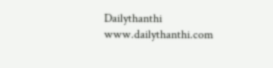Dailythanthi
www.dailythanthi.com